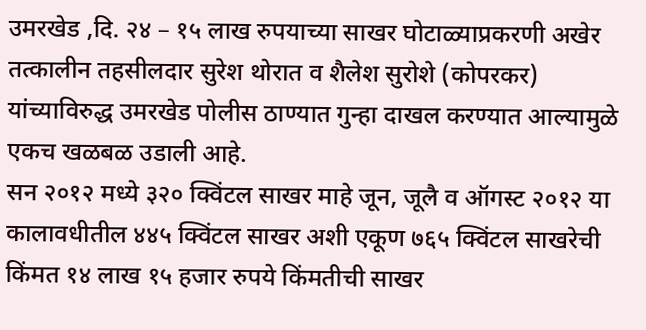उमरखेड ,दि. २४ – १५ लाख रुपयाच्या साखर घोटाळ्याप्रकरणी अखेर तत्कालीन तहसीलदार सुरेश थोरात व शैलेश सुरोशे (कोपरकर) यांच्याविरुद्ध उमरखेड पोलीस ठाण्यात गुन्हा दाखल करण्यात आल्यामुळे एकच खळबळ उडाली आहे.
सन २०१२ मध्ये ३२० क्विंटल साखर माहे जून, जूलै व ऑगस्ट २०१२ या कालावधीतील ४४५ क्विंटल साखर अशी एकूण ७६५ क्विंटल साखरेची किंमत १४ लाख १५ हजार रुपये किंमतीची साखर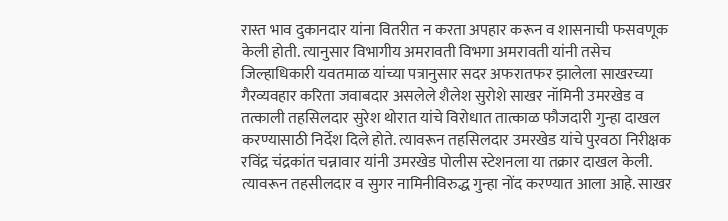रास्त भाव दुकानदार यांना वितरीत न करता अपहार करून व शासनाची फसवणूक केली होती. त्यानुसार विभागीय अमरावती विभगा अमरावती यांनी तसेच जिल्हाधिकारी यवतमाळ यांच्या पत्रानुसार सदर अफरातफर झालेला साखरच्या गैरव्यवहार करिता जवाबदार असलेले शैलेश सुरोशे साखर नॉमिनी उमरखेड व तत्काली तहसिलदार सुरेश थोरात यांचे विरोधात तात्काळ फौजदारी गुन्हा दाखल करण्यासाठी निर्देश दिले होते. त्यावरून तहसिलदार उमरखेड यांचे पुरवठा निरीक्षक रविंद्र चंद्रकांत चन्नावार यांनी उमरखेड पोलीस स्टेशनला या तक्रार दाखल केली. त्यावरून तहसीलदार व सुगर नामिनीविरुद्ध गुन्हा नोंद करण्यात आला आहे. साखर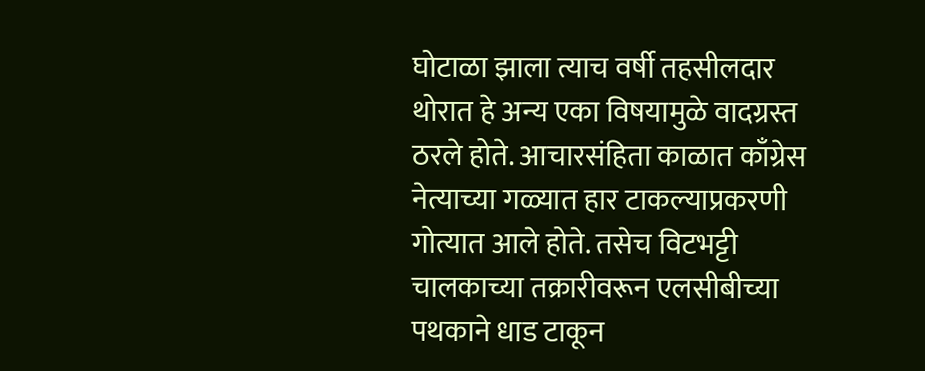घोटाळा झाला त्याच वर्षी तहसीलदार थोरात हे अन्य एका विषयामुळे वादग्रस्त ठरले होते. आचारसंहिता काळात काँग्रेस नेत्याच्या गळ्यात हार टाकल्याप्रकरणी गोत्यात आले होते. तसेच विटभट्टी चालकाच्या तक्रारीवरून एलसीबीच्या पथकाने धाड टाकून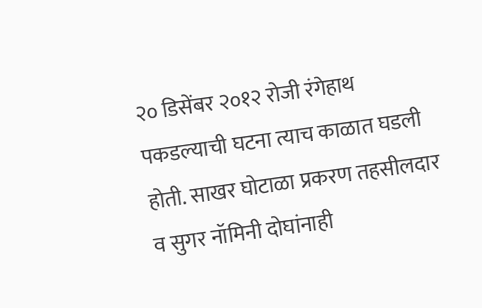२० डिसेंबर २०१२ रोजी रंगेहाथ पकडल्याची घटना त्याच काळात घडली होती. साखर घोटाळा प्रकरण तहसीलदार व सुगर नॉमिनी दोघांनाही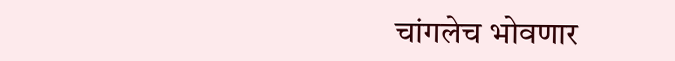चांगलेच भोवणार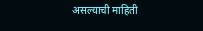असल्याची माहिती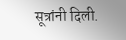सूत्रांनी दिली.